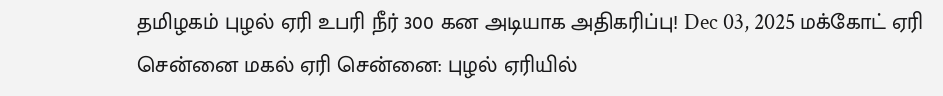தமிழகம் புழல் ஏரி உபரி நீர் 300 கன அடியாக அதிகரிப்பு! Dec 03, 2025 மக்கோட் ஏரி சென்னை மகல் ஏரி சென்னை: புழல் ஏரியில்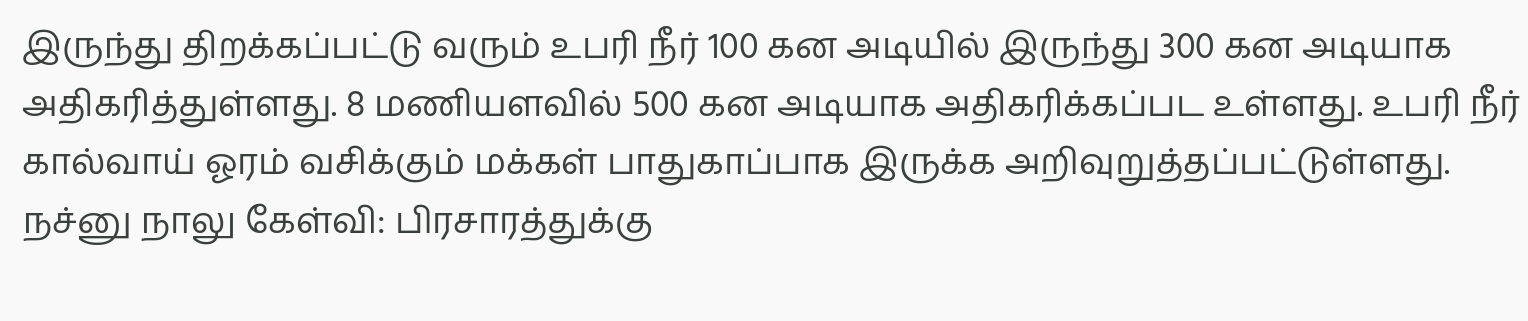இருந்து திறக்கப்பட்டு வரும் உபரி நீர் 100 கன அடியில் இருந்து 300 கன அடியாக அதிகரித்துள்ளது. 8 மணியளவில் 500 கன அடியாக அதிகரிக்கப்பட உள்ளது. உபரி நீர் கால்வாய் ஓரம் வசிக்கும் மக்கள் பாதுகாப்பாக இருக்க அறிவுறுத்தப்பட்டுள்ளது.
நச்னு நாலு கேள்வி: பிரசாரத்துக்கு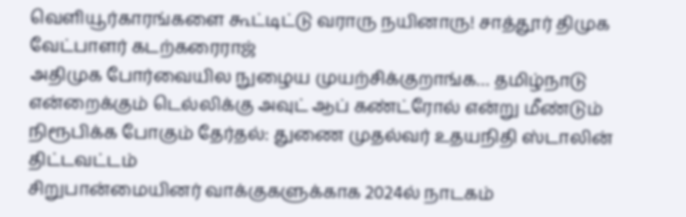வெளியூர்காரங்களை கூட்டிட்டு வராரு நயினாரு! சாத்தூர் திமுக வேட்பாளர் கடற்கரைராஜ்
அதிமுக போர்வையில நுழைய முயற்சிக்குறாங்க… தமிழ்நாடு என்றைக்கும் டெல்லிக்கு அவுட் ஆப் கண்ட்ரோல் என்று மீண்டும் நிரூபிக்க போகும் தேர்தல்: துணை முதல்வர் உதயநிதி ஸ்டாலின் திட்டவட்டம்
சிறுபான்மையினர் வாக்குகளுக்காக 2024ல் நாடகம்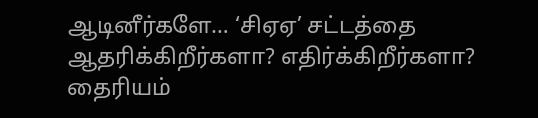ஆடினீர்களே… ‘சிஏஏ’ சட்டத்தை ஆதரிக்கிறீர்களா? எதிர்க்கிறீர்களா? தைரியம்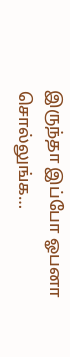இருந்தா இப்போ ஓபனா சொல்லுங்க…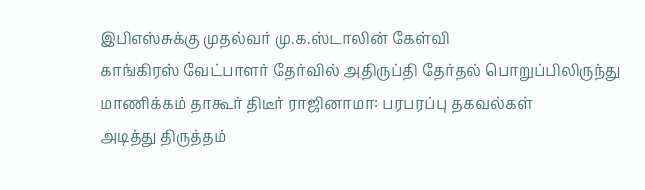இபிஎஸ்சுக்கு முதல்வர் மு.க.ஸ்டாலின் கேள்வி
காங்கிரஸ் வேட்பாளர் தேர்வில் அதிருப்தி தேர்தல் பொறுப்பிலிருந்து மாணிக்கம் தாகூர் திடீர் ராஜினாமா: பரபரப்பு தகவல்கள்
அடித்து திருத்தம்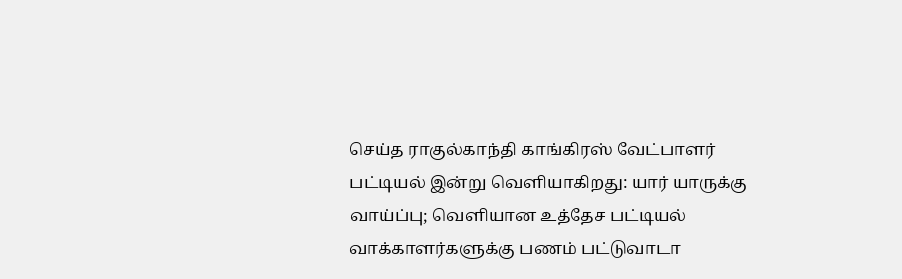செய்த ராகுல்காந்தி காங்கிரஸ் வேட்பாளர் பட்டியல் இன்று வெளியாகிறது: யார் யாருக்கு வாய்ப்பு; வெளியான உத்தேச பட்டியல்
வாக்காளர்களுக்கு பணம் பட்டுவாடா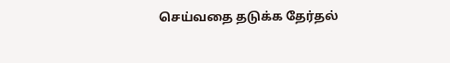செய்வதை தடுக்க தேர்தல்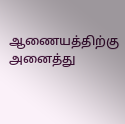ஆணையத்திற்கு அனைத்து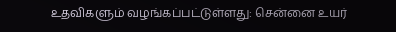உதவிகளும் வழங்கப்பட்டுள்ளது: சென்னை உயர்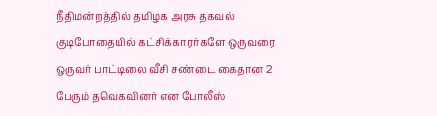நீதிமன்றத்தில் தமிழக அரசு தகவல்
குடிபோதையில் கட்சிக்காரர்களே ஒருவரை ஒருவர் பாட்டிலை வீசி சண்டை கைதான 2 பேரும் தவெகவினர் என போலீஸ்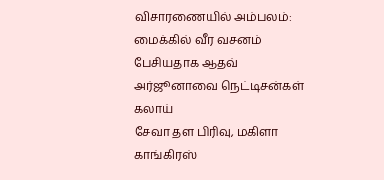விசாரணையில் அம்பலம்: மைக்கில் வீர வசனம் பேசியதாக ஆதவ் அர்ஜூனாவை நெட்டிசன்கள் கலாய்
சேவா தள பிரிவு, மகிளா காங்கிரஸ்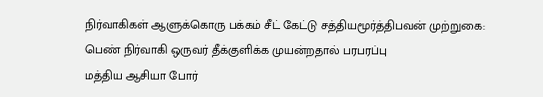நிர்வாகிகள் ஆளுக்கொரு பக்கம் சீட் கேட்டு சத்தியமூர்த்திபவன் முற்றுகை: பெண் நிர்வாகி ஒருவர் தீக்குளிக்க முயன்றதால் பரபரப்பு
மத்திய ஆசியா போர்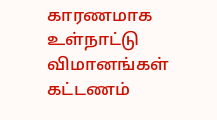காரணமாக உள்நாட்டு விமானங்கள் கட்டணம்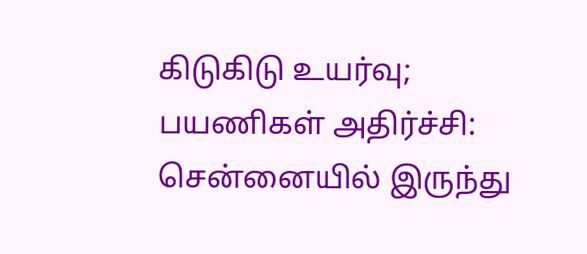கிடுகிடு உயர்வு; பயணிகள் அதிர்ச்சி: சென்னையில் இருந்து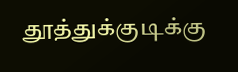தூத்துக்குடிக்கு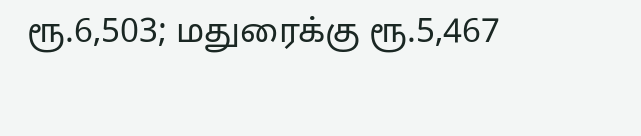ரூ.6,503; மதுரைக்கு ரூ.5,467